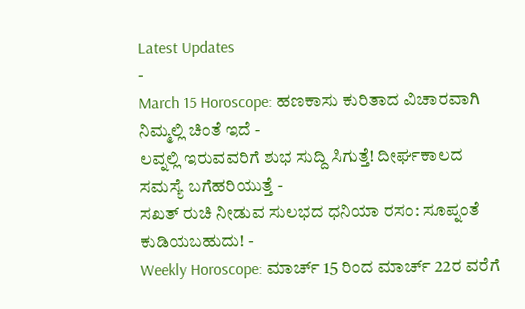Latest Updates
-
March 15 Horoscope: ಹಣಕಾಸು ಕುರಿತಾದ ವಿಚಾರವಾಗಿ ನಿಮ್ಮಲ್ಲಿ ಚಿಂತೆ ಇದೆ -
ಲವ್ನಲ್ಲಿ ಇರುವವರಿಗೆ ಶುಭ ಸುದ್ದಿ ಸಿಗುತ್ತೆ! ದೀರ್ಘಕಾಲದ ಸಮಸ್ಯೆ ಬಗೆಹರಿಯುತ್ತೆ -
ಸಖತ್ ರುಚಿ ನೀಡುವ ಸುಲಭದ ಧನಿಯಾ ರಸಂ: ಸೂಪ್ನಂತೆ ಕುಡಿಯಬಹುದು! -
Weekly Horoscope: ಮಾರ್ಚ್ 15 ರಿಂದ ಮಾರ್ಚ್ 22ರ ವರೆಗೆ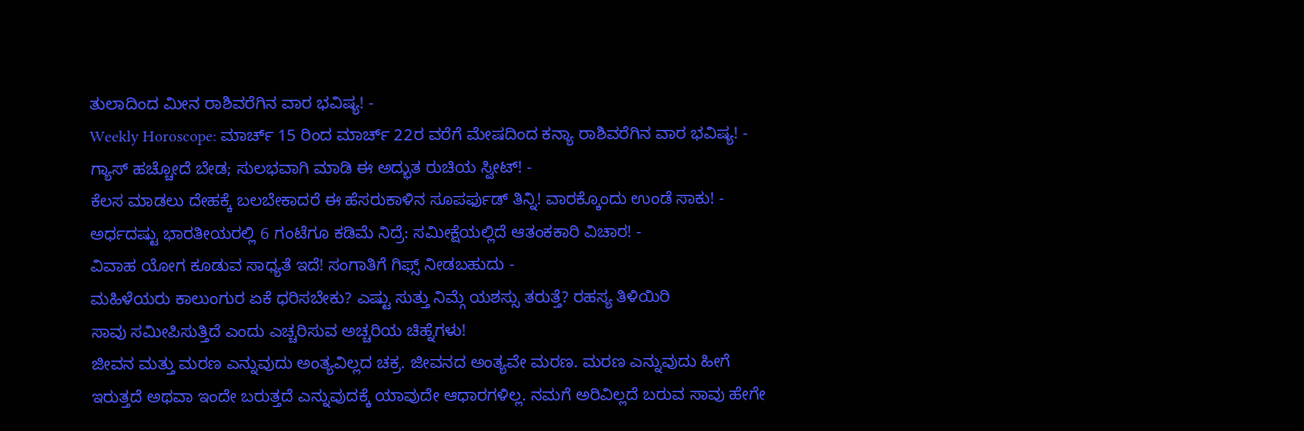ತುಲಾದಿಂದ ಮೀನ ರಾಶಿವರೆಗಿನ ವಾರ ಭವಿಷ್ಯ! -
Weekly Horoscope: ಮಾರ್ಚ್ 15 ರಿಂದ ಮಾರ್ಚ್ 22ರ ವರೆಗೆ ಮೇಷದಿಂದ ಕನ್ಯಾ ರಾಶಿವರೆಗಿನ ವಾರ ಭವಿಷ್ಯ! -
ಗ್ಯಾಸ್ ಹಚ್ಚೋದೆ ಬೇಡ; ಸುಲಭವಾಗಿ ಮಾಡಿ ಈ ಅದ್ಭುತ ರುಚಿಯ ಸ್ವೀಟ್! -
ಕೆಲಸ ಮಾಡಲು ದೇಹಕ್ಕೆ ಬಲಬೇಕಾದರೆ ಈ ಹೆಸರುಕಾಳಿನ ಸೂಪರ್ಫುಡ್ ತಿನ್ನಿ! ವಾರಕ್ಕೊಂದು ಉಂಡೆ ಸಾಕು! -
ಅರ್ಧದಷ್ಟು ಭಾರತೀಯರಲ್ಲಿ 6 ಗಂಟೆಗೂ ಕಡಿಮೆ ನಿದ್ರೆ: ಸಮೀಕ್ಷೆಯಲ್ಲಿದೆ ಆತಂಕಕಾರಿ ವಿಚಾರ! -
ವಿವಾಹ ಯೋಗ ಕೂಡುವ ಸಾಧ್ಯತೆ ಇದೆ! ಸಂಗಾತಿಗೆ ಗಿಫ್ಸ್ ನೀಡಬಹುದು -
ಮಹಿಳೆಯರು ಕಾಲುಂಗುರ ಏಕೆ ಧರಿಸಬೇಕು? ಎಷ್ಟು ಸುತ್ತು ನಿಮ್ಗೆ ಯಶಸ್ಸು ತರುತ್ತೆ? ರಹಸ್ಯ ತಿಳಿಯಿರಿ
ಸಾವು ಸಮೀಪಿಸುತ್ತಿದೆ ಎಂದು ಎಚ್ಚರಿಸುವ ಅಚ್ಚರಿಯ ಚಿಹ್ನೆಗಳು!
ಜೀವನ ಮತ್ತು ಮರಣ ಎನ್ನುವುದು ಅಂತ್ಯವಿಲ್ಲದ ಚಕ್ರ. ಜೀವನದ ಅಂತ್ಯವೇ ಮರಣ. ಮರಣ ಎನ್ನುವುದು ಹೀಗೆ ಇರುತ್ತದೆ ಅಥವಾ ಇಂದೇ ಬರುತ್ತದೆ ಎನ್ನುವುದಕ್ಕೆ ಯಾವುದೇ ಆಧಾರಗಳಿಲ್ಲ. ನಮಗೆ ಅರಿವಿಲ್ಲದೆ ಬರುವ ಸಾವು ಹೇಗೇ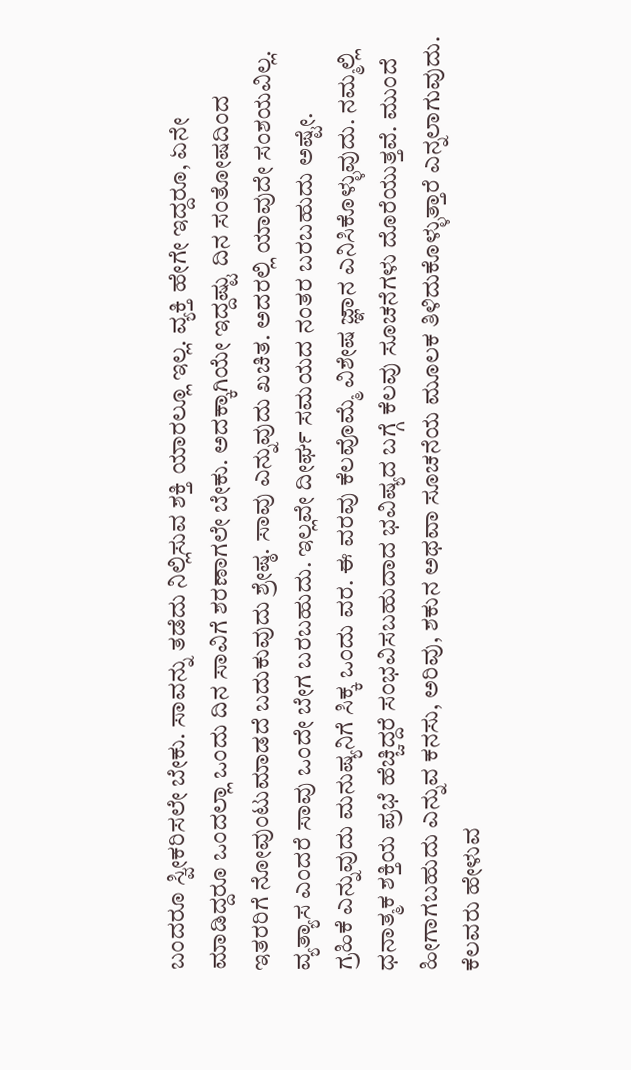ಬಂದರೂ ಸ್ವೀಕರಿಸಲೇ ಬೇಕು. ಸಾವನ್ನು ತಡೆದು ನಿಲ್ಲಿಸುವ ಶಕ್ತಿ ಯಾರಲ್ಲೂ ಇಲ್ಲ. ವ್ಯಕ್ತಿ ಹೇಗೇ ಇದ್ದರೂ, ಏನೇ ಮಾಡಿದ್ದರೂ ಒಂದಲ್ಲಾ ಒಂದು ದಿನ ಸಾವಿಗೆ ಶರಣಾಗಲೇ ಬೇಕು. ಅದಕ್ಕಾಗಿಯೇ ಇದ್ದಷ್ಟು ದಿನ ಸಂತೋಷದಿಂದ ಇತರರಿಗೆ ನೋವುಂಟುಮಾಡದೆ ಬದುಕುವುದು ಶ್ರೇಷ್ಠ. ಸಾವು ಎನ್ನುವುದು ಖಚಿತ. ಅದರಲ್ಲಿ ಯಾವುದೇ ಸಂಶಯವಿಲ್ಲ. ವ್ಯತ್ಯಾಸ ಎಂದರೆ ಸಾವು ಒಂದೇ ಬೇಗ ಬರಬಹುದು. ಇಲ್ಲವೇ ದೀರ್ಘ ಸಮಯದ ನಂತರ ಬರಬಹುದು ಅಷ್ಟೇ.
ಗ್ರಹಿಕೆ ಎನ್ನುವುದು ಮನುಷ್ಯನಿಗೆ ಸಿಕ್ಕ ಒಂದು ವರ. ಈ ವರವು ಕೆಲವೊಮ್ಮೆ ವಿಶೇಷ ಜ್ಞಾನ ಎನಿಸಿಕೊಳ್ಳುವುದು. ನಮ್ಮಲ್ಲಿ ಧನಾತ್ಮಕ ಶಕ್ತಿಯ ಪ್ರಭೆ ಹೆಚ್ಚಿದ್ದರೆ ಸಂಭವಿಸಬಹುದಾದ ಭವಿಷ್ಯದ ಬಗ್ಗೆ ಕೆಲವು ಸೂಚನೆಗಳು ದೊರೆಯುತ್ತವೆ. ಮುಂದೆ ಹೀಗಾಗಬಹುದು ಎನ್ನುವ ಕನಸು, ಅರಿವು, ಶಕುನ ಅಥವಾ ಸೂಚನೆಯ ಮೂಲಕ ತಿಳಿದುಕೊಳ್ಳುತ್ತಾರೆ ಎನ್ನಲಾಗುವುದು. ಕೆಲವರು ಹೇಳುವ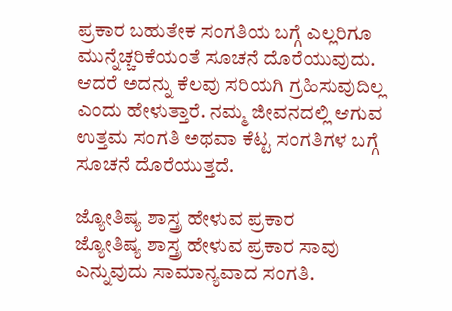ಪ್ರಕಾರ ಬಹುತೇಕ ಸಂಗತಿಯ ಬಗ್ಗೆ ಎಲ್ಲರಿಗೂ ಮುನ್ನೆಚ್ಚರಿಕೆಯಂತೆ ಸೂಚನೆ ದೊರೆಯುವುದು. ಆದರೆ ಅದನ್ನು ಕೆಲವು ಸರಿಯಗಿ ಗ್ರಹಿಸುವುದಿಲ್ಲ ಎಂದು ಹೇಳುತ್ತಾರೆ. ನಮ್ಮ ಜೀವನದಲ್ಲಿ ಆಗುವ ಉತ್ತಮ ಸಂಗತಿ ಅಥವಾ ಕೆಟ್ಟ ಸಂಗತಿಗಳ ಬಗ್ಗೆ ಸೂಚನೆ ದೊರೆಯುತ್ತದೆ.

ಜ್ಯೋತಿಷ್ಯ ಶಾಸ್ತ್ರ ಹೇಳುವ ಪ್ರಕಾರ
ಜ್ಯೋತಿಷ್ಯ ಶಾಸ್ತ್ರ ಹೇಳುವ ಪ್ರಕಾರ ಸಾವು ಎನ್ನುವುದು ಸಾಮಾನ್ಯವಾದ ಸಂಗತಿ.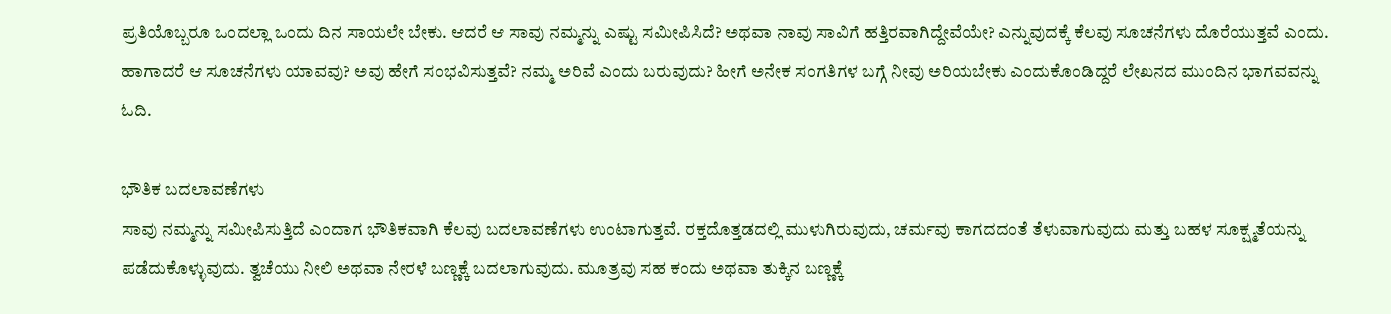ಪ್ರತಿಯೊಬ್ಬರೂ ಒಂದಲ್ಲಾ ಒಂದು ದಿನ ಸಾಯಲೇ ಬೇಕು. ಆದರೆ ಆ ಸಾವು ನಮ್ಮನ್ನು ಎಷ್ಟು ಸಮೀಪಿಸಿದೆ? ಅಥವಾ ನಾವು ಸಾವಿಗೆ ಹತ್ತಿರವಾಗಿದ್ದೇವೆಯೇ? ಎನ್ನುವುದಕ್ಕೆ ಕೆಲವು ಸೂಚನೆಗಳು ದೊರೆಯುತ್ತವೆ ಎಂದು. ಹಾಗಾದರೆ ಆ ಸೂಚನೆಗಳು ಯಾವವು? ಅವು ಹೇಗೆ ಸಂಭವಿಸುತ್ತವೆ? ನಮ್ಮ ಅರಿವೆ ಎಂದು ಬರುವುದು? ಹೀಗೆ ಅನೇಕ ಸಂಗತಿಗಳ ಬಗ್ಗೆ ನೀವು ಅರಿಯಬೇಕು ಎಂದುಕೊಂಡಿದ್ದರೆ ಲೇಖನದ ಮುಂದಿನ ಭಾಗವವನ್ನು ಓದಿ.

ಭೌತಿಕ ಬದಲಾವಣೆಗಳು
ಸಾವು ನಮ್ಮನ್ನು ಸಮೀಪಿಸುತ್ತಿದೆ ಎಂದಾಗ ಭೌತಿಕವಾಗಿ ಕೆಲವು ಬದಲಾವಣೆಗಳು ಉಂಟಾಗುತ್ತವೆ. ರಕ್ತದೊತ್ತಡದಲ್ಲಿ ಮುಳುಗಿರುವುದು, ಚರ್ಮವು ಕಾಗದದಂತೆ ತೆಳುವಾಗುವುದು ಮತ್ತು ಬಹಳ ಸೂಕ್ಷ್ಮತೆಯನ್ನು ಪಡೆದುಕೊಳ್ಳುವುದು. ತ್ವಚೆಯು ನೀಲಿ ಅಥವಾ ನೇರಳೆ ಬಣ್ಣಕ್ಕೆ ಬದಲಾಗುವುದು. ಮೂತ್ರವು ಸಹ ಕಂದು ಅಥವಾ ತುಕ್ಕಿನ ಬಣ್ಣಕ್ಕೆ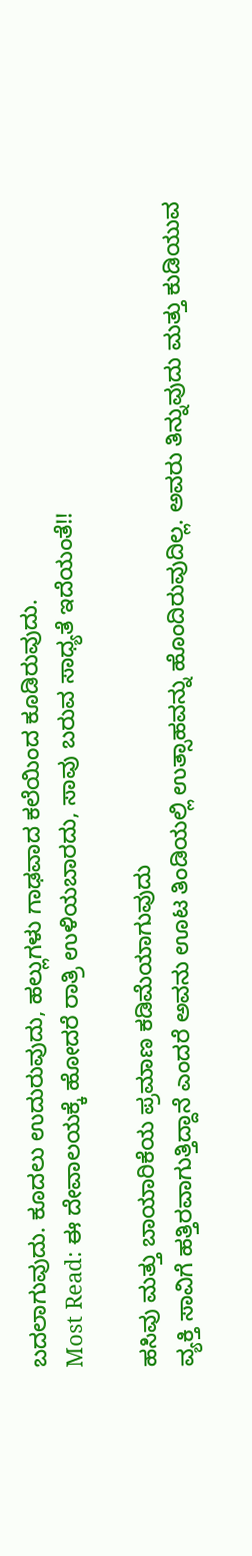ಬದಲಾಗುವುದು. ಕೂದಲು ಉದುರುವುದು, ಹಲ್ಲುಗಳು ಗಾಢವಾದ ಕಲೆಯಿಂದ ಕೂಡಿರುವುದು.
Most Read: ಈ ದೇವಾಲಯಕ್ಕೆ ಹೋದರೆ ರಾತ್ರಿ ಉಳಿಯಬಾರದು, ಸಾವು ಬರುವ ಸಾಧ್ಯತೆ ಇದೆಯಂತೆ!!

ಹಸಿವು ಮತ್ತು ಬಾಯಾರಿಕೆಯ ಪ್ರಮಾಣ ಕಡಿಮೆಯಾಗುವುದು
ವ್ಯಕ್ತಿ ಸಾವಿಗೆ ಹತ್ತಿರವಾಗುತ್ತಿದ್ದಾನೆ ಎಂದರೆ ಅವನು ಊಟ ತಿಂಡಿಯಲ್ಲಿ ಉತ್ಸಾಹವನ್ನು ಹೊಂದಿರುವುದಿಲ್ಲ. ಅವರು ತಿನ್ನುವುದು ಮತ್ತು ಕುಡಿಯುವ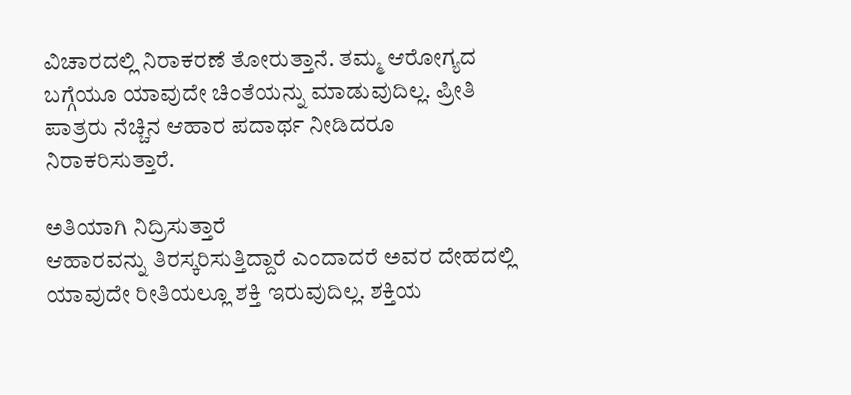ವಿಚಾರದಲ್ಲಿ ನಿರಾಕರಣೆ ತೋರುತ್ತಾನೆ. ತಮ್ಮ ಆರೋಗ್ಯದ ಬಗ್ಗೆಯೂ ಯಾವುದೇ ಚಿಂತೆಯನ್ನು ಮಾಡುವುದಿಲ್ಲ. ಪ್ರೀತಿ ಪಾತ್ರರು ನೆಚ್ಚಿನ ಆಹಾರ ಪದಾರ್ಥ ನೀಡಿದರೂ ನಿರಾಕರಿಸುತ್ತಾರೆ.

ಅತಿಯಾಗಿ ನಿದ್ರಿಸುತ್ತಾರೆ
ಆಹಾರವನ್ನು ತಿರಸ್ಕರಿಸುತ್ತಿದ್ದಾರೆ ಎಂದಾದರೆ ಅವರ ದೇಹದಲ್ಲಿ ಯಾವುದೇ ರೀತಿಯಲ್ಲೂ ಶಕ್ತಿ ಇರುವುದಿಲ್ಲ. ಶಕ್ತಿಯ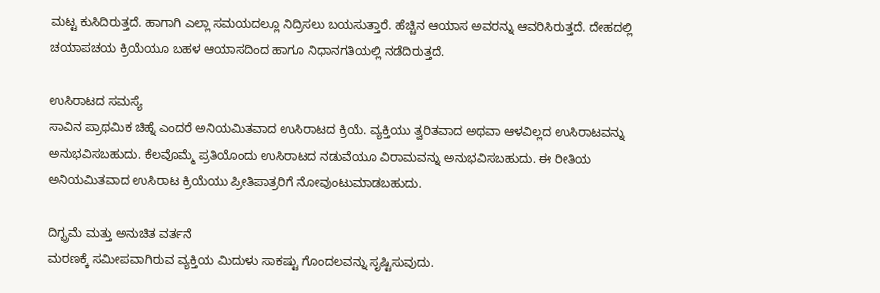ಮಟ್ಟ ಕುಸಿದಿರುತ್ತದೆ. ಹಾಗಾಗಿ ಎಲ್ಲಾ ಸಮಯದಲ್ಲೂ ನಿದ್ರಿಸಲು ಬಯಸುತ್ತಾರೆ. ಹೆಚ್ಚಿನ ಆಯಾಸ ಅವರನ್ನು ಆವರಿಸಿರುತ್ತದೆ. ದೇಹದಲ್ಲಿ ಚಯಾಪಚಯ ಕ್ರಿಯೆಯೂ ಬಹಳ ಆಯಾಸದಿಂದ ಹಾಗೂ ನಿಧಾನಗತಿಯಲ್ಲಿ ನಡೆದಿರುತ್ತದೆ.

ಉಸಿರಾಟದ ಸಮಸ್ಯೆ
ಸಾವಿನ ಪ್ರಾಥಮಿಕ ಚಿಹ್ನೆ ಎಂದರೆ ಅನಿಯಮಿತವಾದ ಉಸಿರಾಟದ ಕ್ರಿಯೆ. ವ್ಯಕ್ತಿಯು ತ್ವರಿತವಾದ ಅಥವಾ ಆಳವಿಲ್ಲದ ಉಸಿರಾಟವನ್ನು ಅನುಭವಿಸಬಹುದು. ಕೆಲವೊಮ್ಮೆ ಪ್ರತಿಯೊಂದು ಉಸಿರಾಟದ ನಡುವೆಯೂ ವಿರಾಮವನ್ನು ಅನುಭವಿಸಬಹುದು. ಈ ರೀತಿಯ ಅನಿಯಮಿತವಾದ ಉಸಿರಾಟ ಕ್ರಿಯೆಯು ಪ್ರೀತಿಪಾತ್ರರಿಗೆ ನೋವುಂಟುಮಾಡಬಹುದು.

ದಿಗ್ಭ್ರಮೆ ಮತ್ತು ಅನುಚಿತ ವರ್ತನೆ
ಮರಣಕ್ಕೆ ಸಮೀಪವಾಗಿರುವ ವ್ಯಕ್ತಿಯ ಮಿದುಳು ಸಾಕಷ್ಟು ಗೊಂದಲವನ್ನು ಸೃಷ್ಟಿಸುವುದು.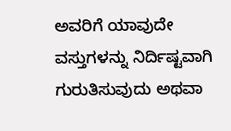ಅವರಿಗೆ ಯಾವುದೇ ವಸ್ತುಗಳನ್ನು ನಿರ್ದಿಷ್ಟವಾಗಿ ಗುರುತಿಸುವುದು ಅಥವಾ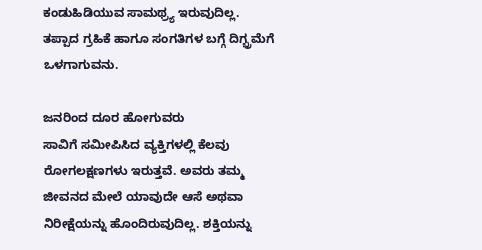ಕಂಡುಹಿಡಿಯುವ ಸಾಮಥ್ರ್ಯ ಇರುವುದಿಲ್ಲ. ತಪ್ಪಾದ ಗ್ರಹಿಕೆ ಹಾಗೂ ಸಂಗತಿಗಳ ಬಗ್ಗೆ ದಿಗ್ಭ್ರಮೆಗೆ ಒಳಗಾಗುವನು.

ಜನರಿಂದ ದೂರ ಹೋಗುವರು
ಸಾವಿಗೆ ಸಮೀಪಿಸಿದ ವ್ಯಕ್ತಿಗಳಲ್ಲಿ ಕೆಲವು ರೋಗಲಕ್ಷಣಗಳು ಇರುತ್ತವೆ. ಅವರು ತಮ್ಮ ಜೀವನದ ಮೇಲೆ ಯಾವುದೇ ಆಸೆ ಅಥವಾ ನಿರೀಕ್ಷೆಯನ್ನು ಹೊಂದಿರುವುದಿಲ್ಲ. ಶಕ್ತಿಯನ್ನು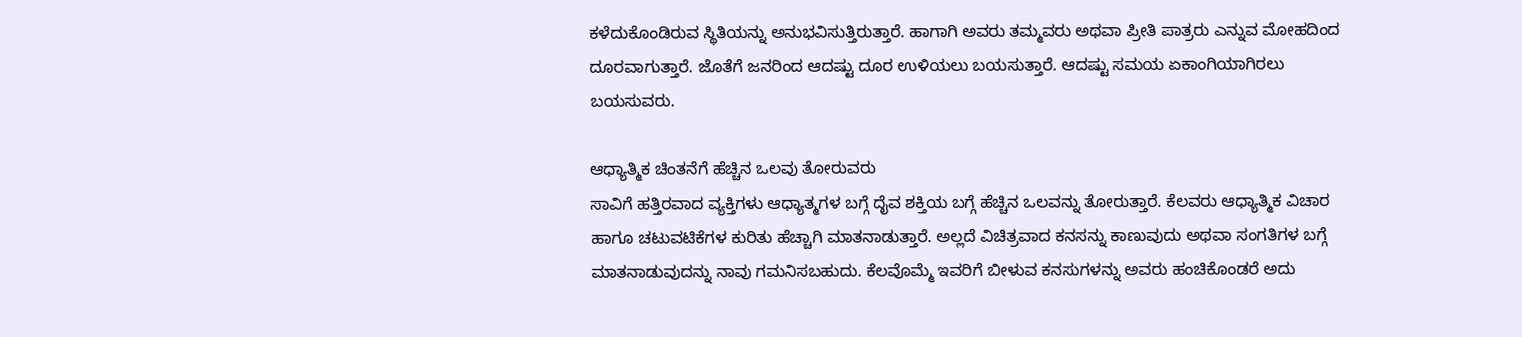ಕಳೆದುಕೊಂಡಿರುವ ಸ್ಥಿತಿಯನ್ನು ಅನುಭವಿಸುತ್ತಿರುತ್ತಾರೆ. ಹಾಗಾಗಿ ಅವರು ತಮ್ಮವರು ಅಥವಾ ಪ್ರೀತಿ ಪಾತ್ರರು ಎನ್ನುವ ಮೋಹದಿಂದ ದೂರವಾಗುತ್ತಾರೆ. ಜೊತೆಗೆ ಜನರಿಂದ ಆದಷ್ಟು ದೂರ ಉಳಿಯಲು ಬಯಸುತ್ತಾರೆ. ಆದಷ್ಟು ಸಮಯ ಏಕಾಂಗಿಯಾಗಿರಲು ಬಯಸುವರು.

ಆಧ್ಯಾತ್ಮಿಕ ಚಿಂತನೆಗೆ ಹೆಚ್ಚಿನ ಒಲವು ತೋರುವರು
ಸಾವಿಗೆ ಹತ್ತಿರವಾದ ವ್ಯಕ್ತಿಗಳು ಆಧ್ಯಾತ್ಮಗಳ ಬಗ್ಗೆ ದೈವ ಶಕ್ತಿಯ ಬಗ್ಗೆ ಹೆಚ್ಚಿನ ಒಲವನ್ನು ತೋರುತ್ತಾರೆ. ಕೆಲವರು ಆಧ್ಯಾತ್ಮಿಕ ವಿಚಾರ ಹಾಗೂ ಚಟುವಟಿಕೆಗಳ ಕುರಿತು ಹೆಚ್ಚಾಗಿ ಮಾತನಾಡುತ್ತಾರೆ. ಅಲ್ಲದೆ ವಿಚಿತ್ರವಾದ ಕನಸನ್ನು ಕಾಣುವುದು ಅಥವಾ ಸಂಗತಿಗಳ ಬಗ್ಗೆ ಮಾತನಾಡುವುದನ್ನು ನಾವು ಗಮನಿಸಬಹುದು. ಕೆಲವೊಮ್ಮೆ ಇವರಿಗೆ ಬೀಳುವ ಕನಸುಗಳನ್ನು ಅವರು ಹಂಚಿಕೊಂಡರೆ ಅದು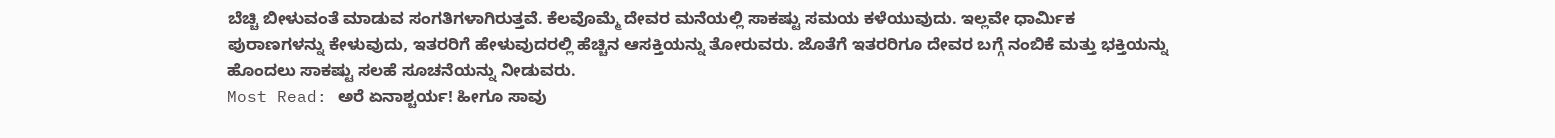ಬೆಚ್ಚಿ ಬೀಳುವಂತೆ ಮಾಡುವ ಸಂಗತಿಗಳಾಗಿರುತ್ತವೆ. ಕೆಲವೊಮ್ಮೆ ದೇವರ ಮನೆಯಲ್ಲಿ ಸಾಕಷ್ಟು ಸಮಯ ಕಳೆಯುವುದು. ಇಲ್ಲವೇ ಧಾರ್ಮಿಕ ಪುರಾಣಗಳನ್ನು ಕೇಳುವುದು, ಇತರರಿಗೆ ಹೇಳುವುದರಲ್ಲಿ ಹೆಚ್ಚಿನ ಆಸಕ್ತಿಯನ್ನು ತೋರುವರು. ಜೊತೆಗೆ ಇತರರಿಗೂ ದೇವರ ಬಗ್ಗೆ ನಂಬಿಕೆ ಮತ್ತು ಭಕ್ತಿಯನ್ನು ಹೊಂದಲು ಸಾಕಷ್ಟು ಸಲಹೆ ಸೂಚನೆಯನ್ನು ನೀಡುವರು.
Most Read: ಅರೆ ಏನಾಶ್ಚರ್ಯ! ಹೀಗೂ ಸಾವು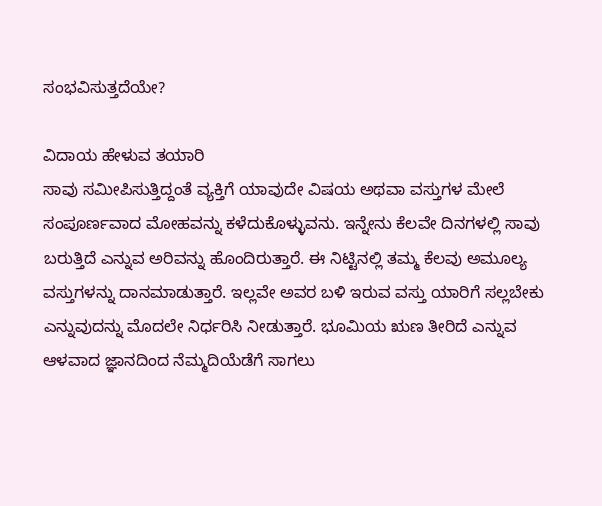ಸಂಭವಿಸುತ್ತದೆಯೇ?

ವಿದಾಯ ಹೇಳುವ ತಯಾರಿ
ಸಾವು ಸಮೀಪಿಸುತ್ತಿದ್ದಂತೆ ವ್ಯಕ್ತಿಗೆ ಯಾವುದೇ ವಿಷಯ ಅಥವಾ ವಸ್ತುಗಳ ಮೇಲೆ ಸಂಪೂರ್ಣವಾದ ಮೋಹವನ್ನು ಕಳೆದುಕೊಳ್ಳುವನು. ಇನ್ನೇನು ಕೆಲವೇ ದಿನಗಳಲ್ಲಿ ಸಾವು ಬರುತ್ತಿದೆ ಎನ್ನುವ ಅರಿವನ್ನು ಹೊಂದಿರುತ್ತಾರೆ. ಈ ನಿಟ್ಟಿನಲ್ಲಿ ತಮ್ಮ ಕೆಲವು ಅಮೂಲ್ಯ ವಸ್ತುಗಳನ್ನು ದಾನಮಾಡುತ್ತಾರೆ. ಇಲ್ಲವೇ ಅವರ ಬಳಿ ಇರುವ ವಸ್ತು ಯಾರಿಗೆ ಸಲ್ಲಬೇಕು ಎನ್ನುವುದನ್ನು ಮೊದಲೇ ನಿರ್ಧರಿಸಿ ನೀಡುತ್ತಾರೆ. ಭೂಮಿಯ ಋಣ ತೀರಿದೆ ಎನ್ನುವ ಆಳವಾದ ಜ್ಞಾನದಿಂದ ನೆಮ್ಮದಿಯೆಡೆಗೆ ಸಾಗಲು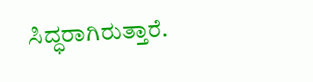ಸಿದ್ಧರಾಗಿರುತ್ತಾರೆ.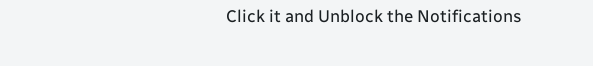Click it and Unblock the Notifications